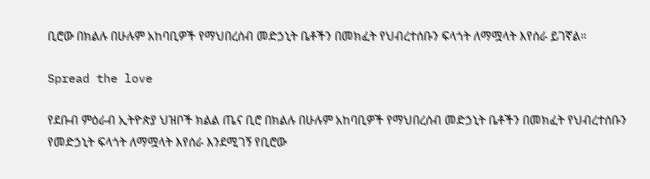ቢሮው በክልሉ በሁሉም አከባቢዎች የማህበረሰብ መድኃኒት ቤቶችን በመክፈት የህብረተሰቡን ፍላጎት ለማሟላት እየሰራ ይገኛል።

Spread the love

የደቡብ ምዕራብ ኢትዮጵያ ህዝቦች ክልል ጤና ቢሮ በክልሉ በሁሉም አከባቢዎች የማህበረሰብ መድኃኒት ቤቶችን በመክፈት የህብረተሰቡን የመድኃኒት ፍላጎት ለማሟላት እየሰራ እንደሚገኝ የቢሮው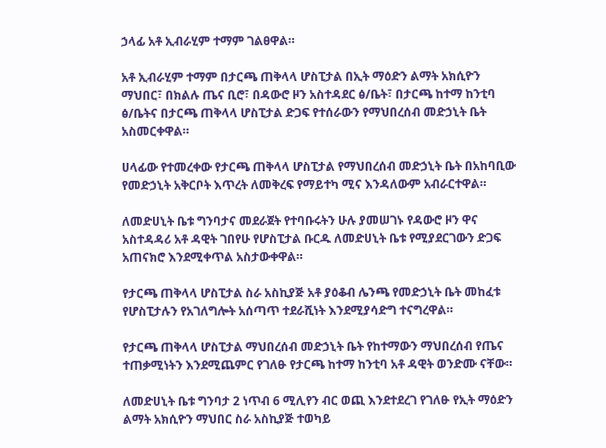ኃላፊ አቶ ኢብራሂም ተማም ገልፀዋል።

አቶ ኢብራሂም ተማም በታርጫ ጠቅላላ ሆስፒታል በኢት ማዕድን ልማት አክሲዮን ማህበር፣ በክልሉ ጤና ቢሮ፣ በዳውሮ ዞን አስተዳደር ፅ/ቤት፣ በታርጫ ከተማ ከንቲባ ፅ/ቤትና በታርጫ ጠቅላላ ሆስፒታል ድጋፍ የተሰራውን የማህበረሰብ መድኃኒት ቤት አስመርቀዋል።

ሀላፊው የተመረቀው የታርጫ ጠቅላላ ሆስፒታል የማህበረሰብ መድኃኒት ቤት በአከባቢው የመድኃኒት አቅርቦት እጥረት ለመቅረፍ የማይተካ ሚና እንዳለውም አብራርተዋል።

ለመድሀኒት ቤቱ ግንባታና መደራጀት የተባቡሩትን ሁሉ ያመሠገኑ የዳውሮ ዞን ዋና አስተዳዳሪ አቶ ዳዊት ገበየሁ የሆስፒታል ቡርዱ ለመድሀኒት ቤቱ የሚያደርገውን ድጋፍ አጠናክሮ እንደሚቀጥል አስታውቀዋል።

የታርጫ ጠቅላላ ሆስፒታል ስራ አስኪያጅ አቶ ያዕቆብ ሌንጫ የመድኃኒት ቤት መከፈቱ የሆስፒታሉን የአገለግሎት አሰጣጥ ተደራሺነት እንደሚያሳድግ ተናግረዋል።

የታርጫ ጠቅላላ ሆስፒታል ማህበረሰብ መድኃኒት ቤት የከተማውን ማህበረሰብ የጤና ተጠቃሚነትን እንደሚጨምር የገለፁ የታርጫ ከተማ ከንቲባ አቶ ዳዊት ወንድሙ ናቸው።

ለመድሀኒት ቤቱ ግንባታ 2 ነጥብ 6 ሚሊየን ብር ወጪ እንደተደረገ የገለፁ የኢት ማዕድን ልማት አክሲዮን ማህበር ስራ አስኪያጅ ተወካይ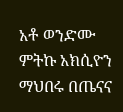አቶ ወንድሙ ምትኩ አክሲዮን ማህበሩ በጤናና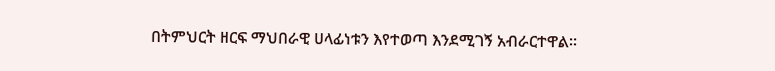በትምህርት ዘርፍ ማህበራዊ ሀላፊነቱን እየተወጣ እንደሚገኝ አብራርተዋል።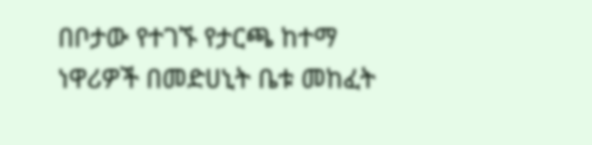በቦታው የተገኙ የታርጫ ከተማ ነዋሪዎች በመድሀኒት ቤቱ መከፈት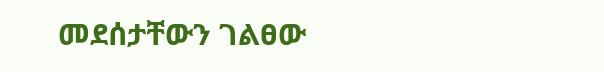መደሰታቸውን ገልፀው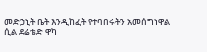መድኃኒት ቤት እንዲከፈት የተባበሩትን አመሰግነዋል ሲል ደሬቴድ ዋካ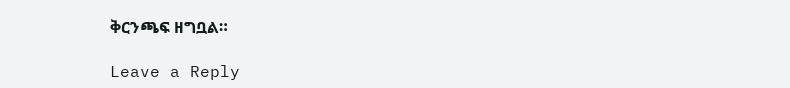ቅርንጫፍ ዘግቧል።

Leave a Reply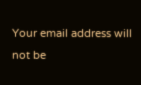Your email address will not be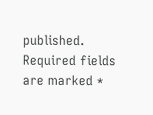published. Required fields are marked *